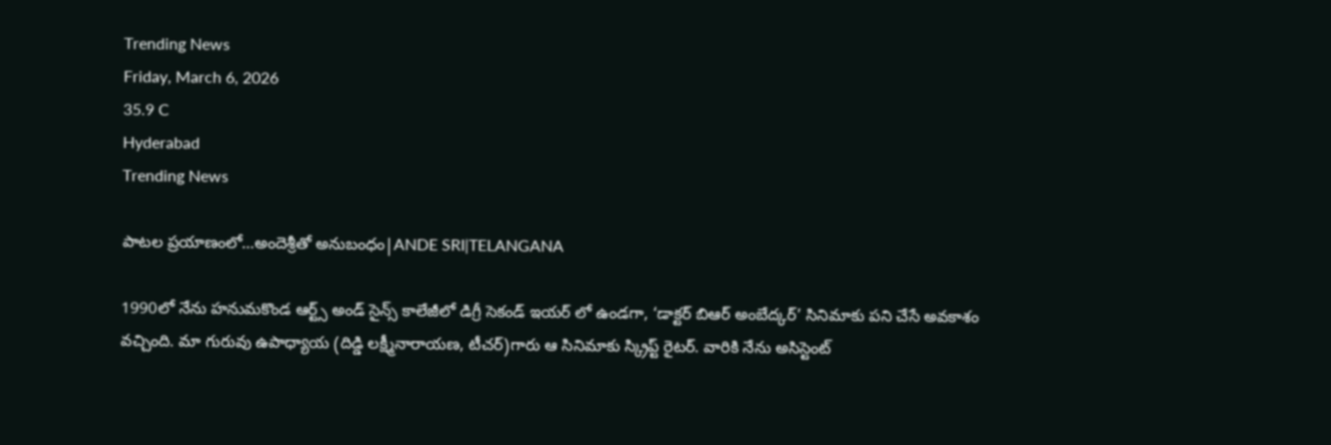Trending News
Friday, March 6, 2026
35.9 C
Hyderabad
Trending News

పాటల ప్రయాణంలో…అందెశ్రీతో అనుబంధం|ANDE SRI|TELANGANA

1990లో నేను హనుమకొండ ఆర్ట్స్ అండ్ సైన్స్ కాలేజీలో డిగ్రీ సెకండ్ ఇయర్ లో ఉండగా, ‘డాక్టర్ బిఆర్ అంబేద్కర్’ సినిమాకు పని చేసే అవకాశం వచ్చింది. మా గురువు ఉపాధ్యాయ (దిడ్డి లక్ష్మీనారాయణ, టీచర్)గారు ఆ సినిమాకు స్క్రిప్ట్ రైటర్. వారికి నేను అసిస్టెంట్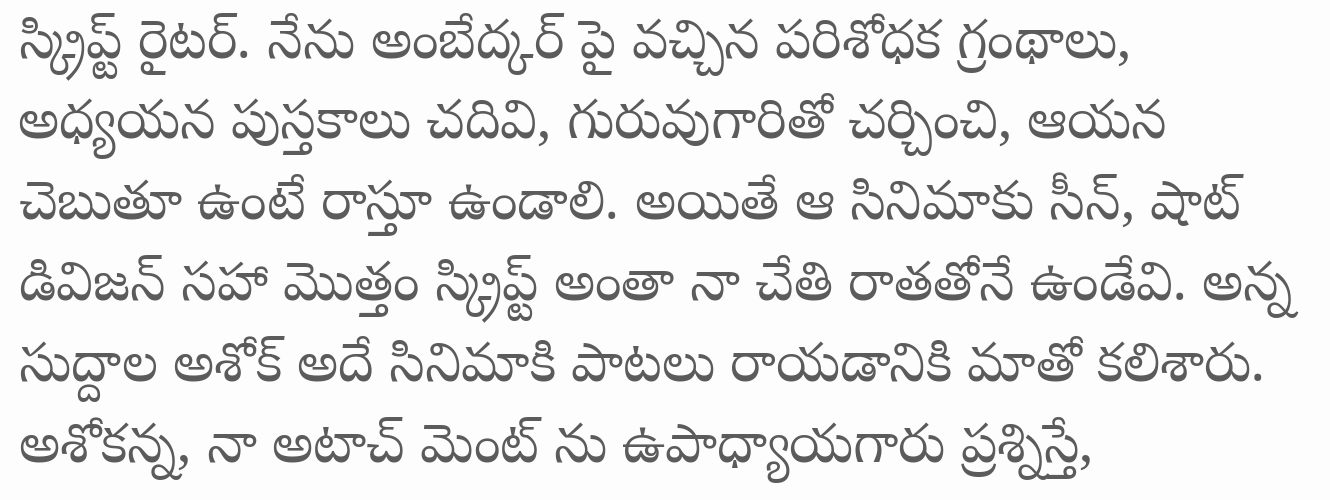స్క్రిప్ట్ రైటర్. నేను అంబేద్కర్ పై వచ్చిన పరిశోధక గ్రంథాలు, అధ్యయన పుస్తకాలు చదివి, గురువుగారితో చర్చించి, ఆయన చెబుతూ ఉంటే రాస్తూ ఉండాలి. అయితే ఆ సినిమాకు సీన్, షాట్ డివిజన్ సహా మొత్తం స్క్రిప్ట్ అంతా నా చేతి రాతతోనే ఉండేవి. అన్న సుద్దాల అశోక్ అదే సినిమాకి పాటలు రాయడానికి మాతో కలిశారు. అశోకన్న, నా అటాచ్ మెంట్ ను ఉపాధ్యాయగారు ప్రశ్నిస్తే,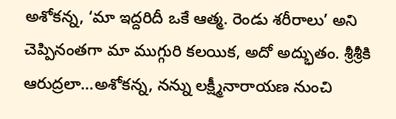అశోకన్న, ‘మా ఇద్దరిదీ ఒకే ఆత్మ. రెండు శరీరాలు’ అని చెప్పినంతగా మా ముగ్గురి కలయిక, అదో అద్భుతం. శ్రీశ్రీకి ఆరుద్రలా…అశోకన్న, నన్ను లక్ష్మీనారాయణ నుంచి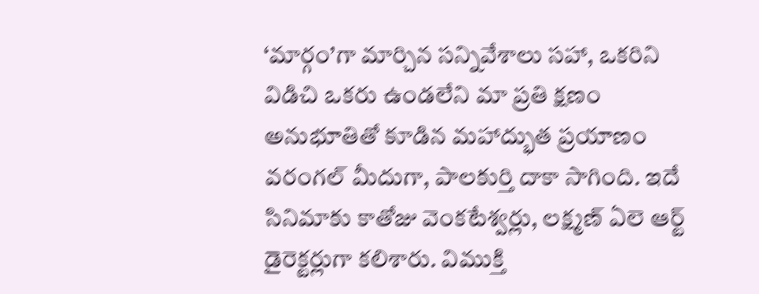‘మార్గం’గా మార్చిన సన్నివేశాలు సహా, ఒకరిని విడిచి ఒకరు ఉండలేని మా ప్రతి క్షణం అనుభూతితో కూడిన మహాద్భుత ప్రయాణం వరంగల్ మీదుగా, పాలకుర్తి దాకా సాగింది. ఇదే సినిమాకు కాతోజు వెంకటేశ్వర్లు, లక్ష్మణ్ ఏలె ఆర్ట్ డైరెక్టర్లుగా కలిశారు. విముక్తి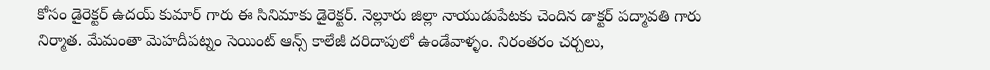కోసం డైరెక్టర్ ఉదయ్ కుమార్ గారు ఈ సినిమాకు డైరెక్టర్. నెల్లూరు జిల్లా నాయుడుపేటకు చెందిన డాక్టర్ పద్మావతి గారు నిర్మాత. మేమంతా మెహదీపట్నం సెయింట్ ఆన్స్ కాలేజీ దరిదాపులో ఉండేవాళ్ళం. నిరంతరం చర్చలు,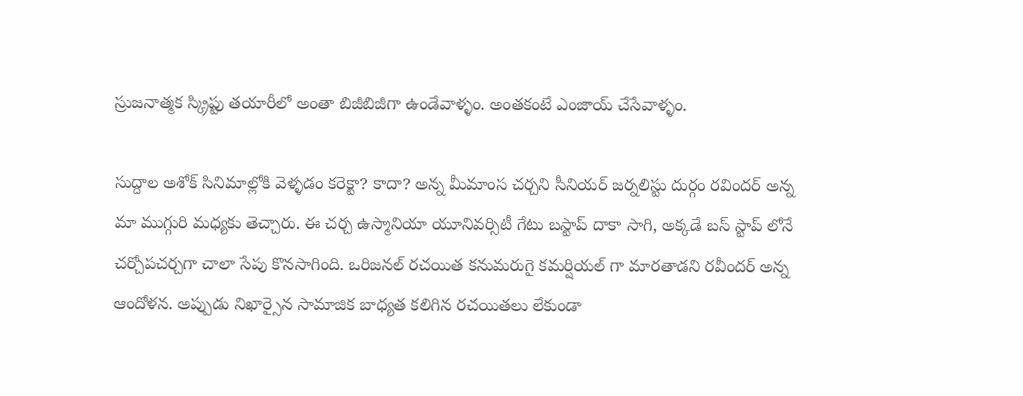స్రుజనాత్మక స్క్రిప్టు తయారీలో అంతా బిజీబిజీగా ఉండేవాళ్ళం. అంతకంటే ఎంజాయ్ చేసేవాళ్ళం.

సుద్దాల అశోక్ సినిమాల్లోకి వెళ్ళడం కరెక్టా? కాదా? అన్న మీమాంస చర్చని సీనియర్ జర్నలిస్టు దుర్గం రవిందర్ అన్న మా ముగ్గురి మధ్యకు తెచ్చారు. ఈ చర్చ ఉస్మానియా యూనివర్సిటీ గేటు బస్టాప్ దాకా సాగి, అక్కడే బస్ స్టాప్ లోనే చర్చోపచర్చగా చాలా సేపు కొనసాగింది. ఒరిజనల్ రచయిత కనుమరుగై కమర్షియల్ గా మారతాడని రవీందర్ అన్న ఆందోళన. అప్పుడు నిఖార్సైన సామాజిక బాధ్యత కలిగిన రచయితలు లేకుండా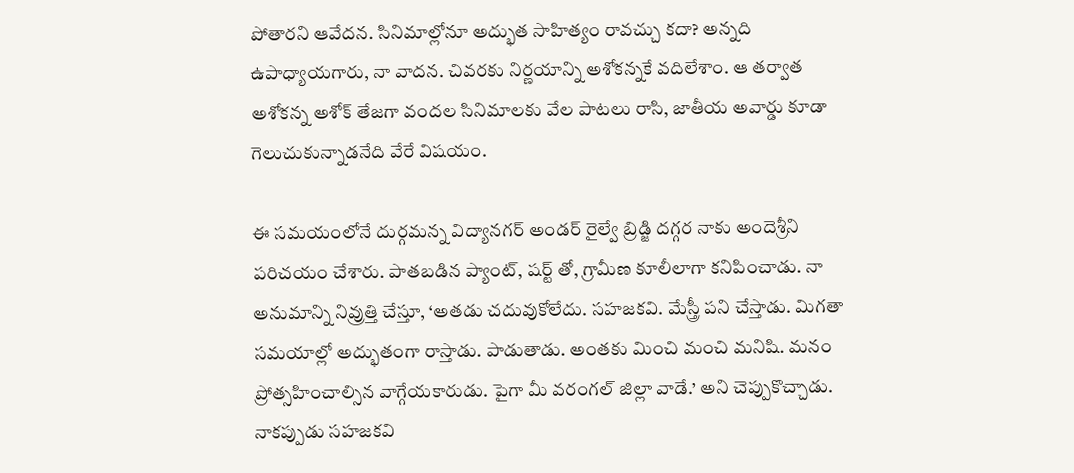పోతారని ఆవేదన. సినిమాల్లోనూ అద్భుత సాహిత్యం రావచ్చు కదా? అన్నది ఉపాధ్యాయగారు, నా వాదన. చివరకు నిర్ణయాన్ని అశోకన్నకే వదిలేశాం. ఆ తర్వాత అశోకన్న అశోక్ తేజగా వందల సినిమాలకు వేల పాటలు రాసి, జాతీయ అవార్డు కూడా గెలుచుకున్నాడనేది వేరే విషయం.

ఈ సమయంలోనే దుర్గమన్న విద్యానగర్ అండర్ రైల్వే బ్రిడ్జి దగ్గర నాకు అందెశ్రీని పరిచయం చేశారు. పాతబడిన ప్యాంట్, షర్ట్ తో, గ్రామీణ కూలీలాగా కనిపించాడు. నా అనుమాన్ని నివ్రుత్తి చేస్తూ, ‘అతడు చదువుకోలేదు. సహజకవి. మేస్త్రీ పని చేస్తాడు. మిగతా సమయాల్లో అద్భుతంగా రాస్తాడు. పాడుతాడు. అంతకు మించి మంచి మనిషి. మనం ప్రోత్సహించాల్సిన వాగ్గేయకారుడు. పైగా మీ వరంగల్ జిల్లా వాడే.’ అని చెప్పుకొచ్చాడు. నాకప్పుడు సహజకవి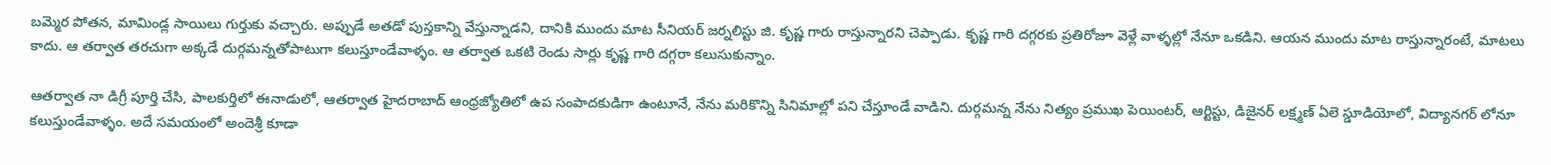బమ్మెర పోతన, మామిండ్ల సాయిలు గుర్తుకు వచ్చారు. అప్పుడే అతడో పుస్తకాన్ని వేస్తున్నాడని, దానికి ముందు మాట సీనియర్ జర్నలిస్టు జి. కృష్ణ గారు రాస్తున్నారని చెప్పాడు. కృష్ణ గారి దగ్గరకు ప్రతిరోజూ వెళ్లే వాళ్ళల్లో నేనూ ఒకడిని. ఆయన ముందు మాట రాస్తున్నారంటే, మాటలు కాదు. ఆ తర్వాత తరచుగా అక్కడే దుర్గమన్నతోపాటుగా కలుస్తూండేవాళ్ళం. ఆ తర్వాత ఒకటి రెండు సార్లు కృష్ణ గారి దగ్గరా కలుసుకున్నాం.

ఆతర్వాత నా డిగ్రీ పూర్తి చేసి, పాలకుర్తిలో ఈనాడులో, ఆతర్వాత హైదరాబాద్ ఆంధ్రజ్యోతిలో ఉప సంపాదకుడిగా ఉంటూనే, నేను మరికొన్ని సినిమాల్లో పని చేస్తూండే వాడిని. దుర్గమన్న నేను నిత్యం ప్రముఖ పెయింటర్, ఆర్టిస్టు, డిజైనర్ లక్ష్మణ్ ఏలె స్డూడియోలో, విద్యానగర్ లోనూ కలుస్తుండేవాళ్ళం. అదే సమయంలో అందెశ్రీ కూడా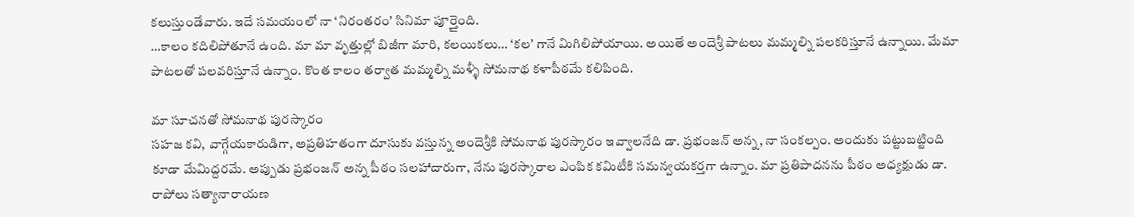కలుస్తుండేవారు. ఇదే సమయంలో నా ‘నిరంతరం’ సినిమా పూర్తైంది.
…కాలం కదిలిపోతూనే ఉంది. మా మా వృత్తుల్లో బిజీగా మారి, కలయికలు… ‘కల’ గానే మిగిలిపోయాయి. అయితే అందెశ్రీ పాటలు మమ్మల్ని పలకరిస్తూనే ఉన్నాయి. మేమా పాటలతో పలవరిస్తూనే ఉన్నాం. కొంత కాలం తర్వాత మమ్మల్ని మళ్ళీ సోమనాథ కళాపీఠమే కలిపింది.

మా సూచనతో సోమనాథ పురస్కారం
సహజ కవి, వాగ్గేయకారుడిగా, అప్రతిహతంగా దూసుకు వస్తున్న అందెశ్రీకి సోమనాథ పురస్కారం ఇవ్వాలనేది డా. ప్రభంజన్ అన్న, నా సంకల్పం. అందుకు పట్టుబట్టింది కూడా మేమిద్దరమే. అప్పుడు ప్రభంజన్ అన్న పీఠం సలహాదారుగా, నేను పురస్కారాల ఎంపిక కమిటీకి సమన్వయకర్తగా ఉన్నాం. మా ప్రతిపాదనను పీఠం అధ్యక్షుడు డా. రాపోలు సత్యానారాయణ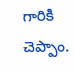గారికి చెప్పాం.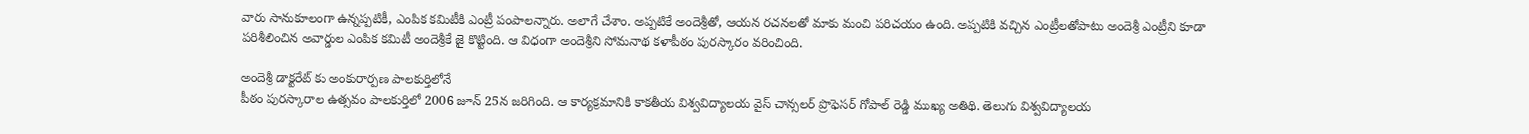వారు సానుకూలంగా ఉన్నప్పటికీ, ఎంపిక కమిటీకి ఎంట్రీ పంపాలన్నారు. అలాగే చేశాం. అప్పటికే అందెశ్రీతో, ఆయన రచనలతో మాకు మంచి పరిచయం ఉంది. అప్పటికి వచ్చిన ఎంట్రీలతోపాటు అందెశ్రీ ఎంట్రీని కూడా పరిశీలించిన అవార్డుల ఎంపిక కమిటీ అందెశ్రీకే జై కొట్టింది. ఆ విధంగా అందెశ్రీని సోమనాథ కళాపీఠం పురస్కారం వరించింది.

అందెశ్రీ డాక్టరేట్ కు అంకురార్పణ పాలకుర్తిలోనే
పీఠం పురస్కారాల ఉత్సవం పాలకుర్తిలో 2006 జూన్ 25న జరిగింది. ఆ కార్యక్రమానికి కాకతీయ విశ్వవిద్యాలయ వైస్ చాన్సలర్ ప్రొఫెసర్ గోపాల్ రెడ్డి ముఖ్య అతిథి. తెలుగు విశ్వవిద్యాలయ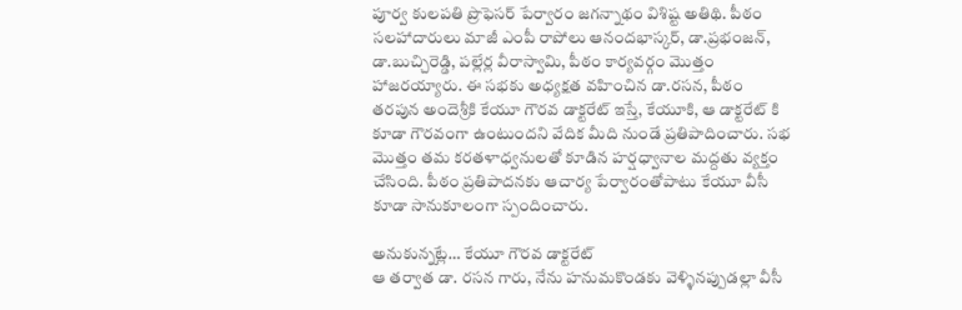పూర్వ కులపతి ప్రొఫెసర్ పేర్వారం జగన్నాథం విశిష్ట అతిథి. పీఠం సలహాదారులు మాజీ ఎంపీ రాపోలు ఆనందభాస్కర్, డా.ప్రభంజన్, డా.బుచ్చిరెడ్డి, పల్లేర్ల వీరాస్వామి, పీఠం కార్యవర్గం మొత్తం హాజరయ్యారు. ఈ సభకు అధ్యక్షత వహించిన డా.రసన, పీఠం తరపున అందెశ్రీకి కేయూ గౌరవ డాక్టరేట్ ఇస్తే, కేయూకి, ఆ డాక్టరేట్ కి కూడా గౌరవంగా ఉంటుందని వేదిక మీది నుండే ప్రతిపాదించారు. సభ మొత్తం తమ కరతళాధ్వనులతో కూడిన హర్షధ్వానాల మద్దతు వ్యక్తం చేసింది. పీఠం ప్రతిపాదనకు ఆచార్య పేర్వారంతోపాటు కేయూ వీసీ కూడా సానుకూలంగా స్పందించారు.

అనుకున్నట్లే… కేయూ గౌరవ డాక్టరేట్
ఆ తర్వాత డా. రసన గారు, నేను హనుమకొండకు వెళ్ళినప్పుడల్లా వీసీ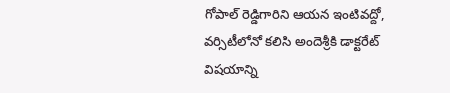గోపాల్ రెడ్డిగారిని ఆయన ఇంటివద్దో, వర్సిటీలోనో కలిసి అందెశ్రీకి డాక్టరేట్ విషయాన్ని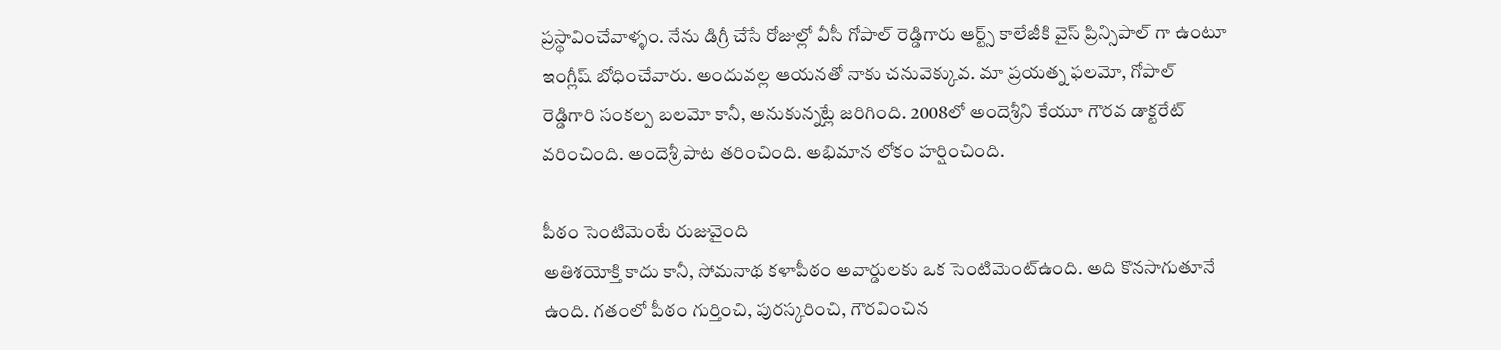ప్రస్థావించేవాళ్ళం. నేను డిగ్రీ చేసే రోజుల్లో వీసీ గోపాల్ రెడ్డిగారు ఆర్ట్స్ కాలేజీకి వైస్ ప్రిన్సిపాల్ గా ఉంటూ ఇంగ్లీష్ బోధించేవారు. అందువల్ల ఆయనతో నాకు చనువెక్కువ. మా ప్రయత్న ఫలమో, గోపాల్ రెడ్డిగారి సంకల్ప బలమో కానీ, అనుకున్నట్లే జరిగింది. 2008లో అందెశ్రీని కేయూ గౌరవ డాక్టరేట్ వరించింది. అందెశ్రీ పాట తరించింది. అభిమాన లోకం హర్షించింది.

పీఠం సెంటిమెంటే రుజువైంది
అతిశయోక్తి కాదు కానీ, సోమనాథ కళాపీఠం అవార్డులకు ఒక సెంటిమెంట్ఉంది. అది కొనసాగుతూనే ఉంది. గతంలో పీఠం గుర్తించి, పురస్కరించి, గౌరవించిన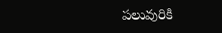పలువురికి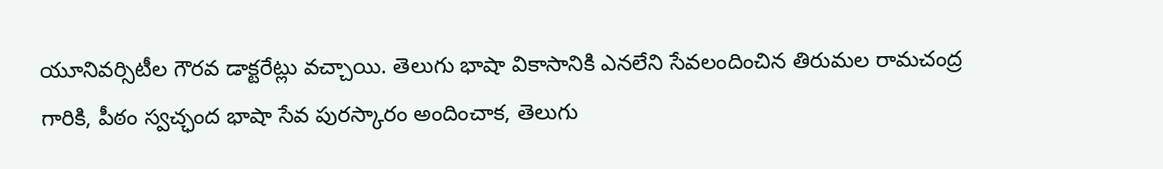యూనివర్సిటీల గౌరవ డాక్టరేట్లు వచ్చాయి. తెలుగు భాషా వికాసానికి ఎనలేని సేవలందించిన తిరుమల రామచంద్ర గారికి, పీఠం స్వచ్ఛంద భాషా సేవ పురస్కారం అందించాక, తెలుగు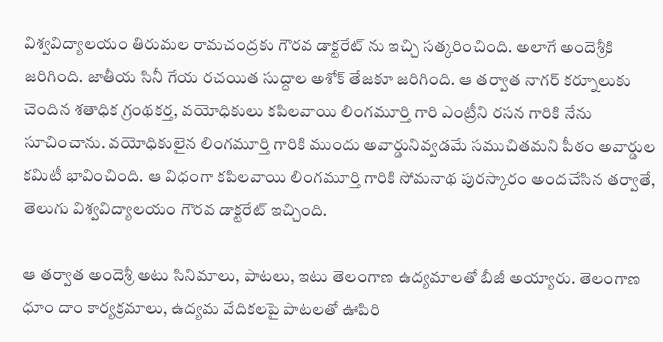విశ్వవిద్యాలయం తిరుమల రామచంద్రకు గౌరవ డాక్టరేట్ ను ఇచ్చి సత్కరించింది. అలాగే అందెశ్రీకి జరిగింది. జాతీయ సినీ గేయ రచయిత సుద్దాల అశోక్ తేజకూ జరిగింది. ఆ తర్వాత నాగర్ కర్నూలుకు చెందిన శతాధిక గ్రంథకర్త, వయోధికులు కపిలవాయి లింగమూర్తి గారి ఎంట్రీని రసన గారికి నేను సూచించాను. వయోధికులైన లింగమూర్తి గారికి ముందు అవార్డునివ్వడమే సముచితమని పీఠం అవార్డుల కమిటీ భావించింది. ఆ విధంగా కపిలవాయి లింగమూర్తి గారికి సోమనాథ పురస్కారం అందచేసిన తర్వాతే, తెలుగు విశ్వవిద్యాలయం గౌరవ డాక్టరేట్ ఇచ్చింది.

ఆ తర్వాత అందెశ్రీ అటు సినిమాలు, పాటలు, ఇటు తెలంగాణ ఉద్యమాలతో బీజీ అయ్యారు. తెలంగాణ ధూం దాం కార్యక్రమాలు, ఉద్యమ వేదికలపై పాటలతో ఊపిరి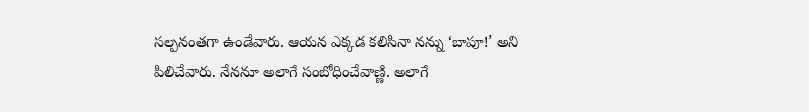సల్పనంతగా ఉండేవారు. ఆయన ఎక్కడ కలిసినా నన్ను ‘బాపూ!’ అని పిలిచేవారు. నేననూ అలాగే సంబోధించేవాణ్ణి. అలాగే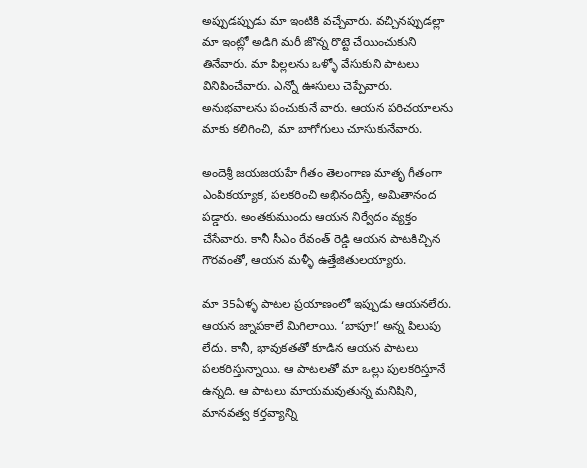అప్పుడప్పుడు మా ఇంటికి వచ్చేవారు. వచ్చినప్పుడల్లా మా ఇంట్లో అడిగి మరీ జొన్న రొట్టె చేయించుకుని తినేవారు. మా పిల్లలను ఒళ్ళో వేసుకుని పాటలు వినిపించేవారు. ఎన్నో ఊసులు చెప్పేవారు. అనుభవాలను పంచుకునే వారు. ఆయన పరిచయాలను మాకు కలిగించి, మా బాగోగులు చూసుకునేవారు.

అందెశ్రీ జయజయహే గీతం తెలంగాణ మాతృ గీతంగా ఎంపికయ్యాక, పలకరించి అభినందిస్తే, అమితానంద పడ్డారు. అంతకుముందు ఆయన నిర్వేదం వ్యక్తం చేసేవారు. కానీ సీఎం రేవంత్ రెడ్డి ఆయన పాటకిచ్చిన గౌరవంతో, ఆయన మళ్ళీ ఉత్తేజితులయ్యారు.

మా 35ఏళ్ళ పాటల ప్రయాణంలో ఇప్పుడు ఆయనలేరు. ఆయన జ్నాపకాలే మిగిలాయి. ‘బాపూ!’ అన్న పిలుపు లేదు. కానీ, భావుకతతో కూడిన ఆయన పాటలు పలకరిస్తున్నాయి. ఆ పాటలతో మా ఒల్లు పులకరిస్తూనే ఉన్నది. ఆ పాటలు మాయమవుతున్న మనిషిని, మానవత్వ కర్తవ్యాన్ని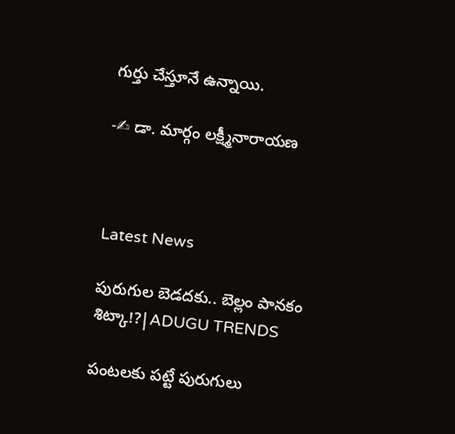గుర్తు చేస్తూనే ఉన్నాయి.

-✍ డా. మార్గం లక్ష్మీనారాయణ



Latest News

పురుగుల బెడదకు.. బెల్లం పానకం శిట్కా!?|ADUGU TRENDS

పంటలకు పట్టే పురుగులు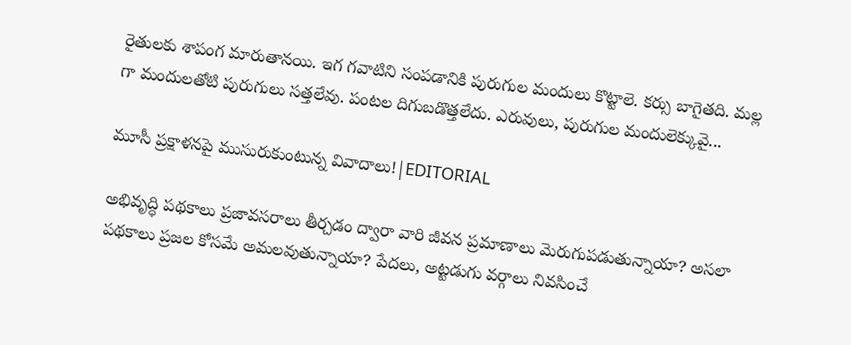రైతులకు శాపంగ మారుతానయి. ఇగ గవాటిని సంపడానికి పురుగుల మందులు కొట్టాలె. కర్సు బాగైతది. మల్ల గా మందులతోటి పురుగులు సత్తలేవు. పంటల దిగుబడొత్తలేదు. ఎరువులు, పురుగుల మందులెక్కువై...

మూసీ ప్రక్షాళనపై ముసురుకుంటున్న వివాదాలు!|EDITORIAL

అభివృద్ధి పథకాలు ప్రజావసరాలు తీర్చడం ద్వారా వారి జీవన ప్రమాణాలు మెరుగుపడుతున్నాయా? అసలా పథకాలు ప్రజల కోసమే అమలవుతున్నాయా? పేదలు, అట్టడుగు వర్గాలు నివసించే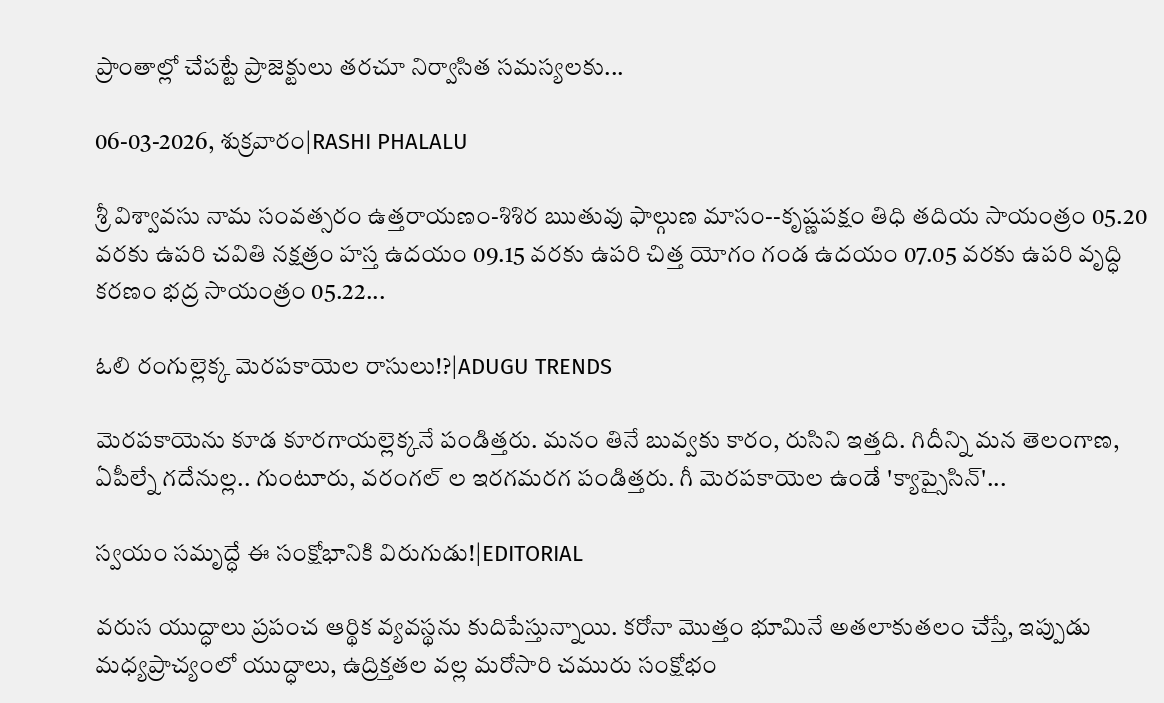ప్రాంతాల్లో చేపట్టే ప్రాజెక్టులు తరచూ నిర్వాసిత సమస్యలకు...

06-03-2026, శుక్రవారం|RASHI PHALALU

శ్రీ విశ్వావసు నామ సంవత్సరం ఉత్తరాయణం-శిశిర ఋతువు ఫాల్గుణ మాసం--కృష్ణపక్షం తిధి తదియ సాయంత్రం 05.20 వరకు ఉపరి చవితి నక్షత్రం హస్త ఉదయం 09.15 వరకు ఉపరి చిత్త యోగం గండ ఉదయం 07.05 వరకు ఉపరి వృద్ధి కరణం భద్ర సాయంత్రం 05.22...

ఓలి రంగుల్లెక్క మెరపకాయెల రాసులు!?|ADUGU TRENDS

మెరపకాయెను కూడ కూరగాయల్లెక్కనే పండిత్తరు. మనం తినే బువ్వకు కారం, రుసిని ఇత్తది. గిదీన్ని మన తెలంగాణ, ఏపీల్నే గదేనుల్ల.. గుంటూరు, వరంగల్ ల ఇరగమరగ పండిత్తరు. గీ మెరపకాయెల ఉండే 'క్యాప్సైసిన్'...

స్వయం సమృద్ధే ఈ సంక్షోభానికి విరుగుడు!|EDITORIAL

వరుస యుద్ధాలు ప్రపంచ ఆర్థిక వ్యవస్థను కుదిపేస్తున్నాయి. కరోనా మొత్తం భూమినే అతలాకుతలం చేస్తే, ఇప్పుడు మధ్యప్రాచ్యంలో యుద్ధాలు, ఉద్రిక్తతల వల్ల మరోసారి చమురు సంక్షోభం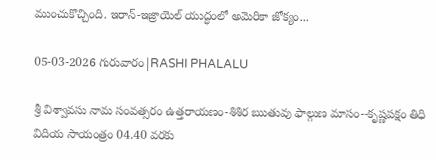ముంచుకొచ్చింది. ఇరాన్-ఇజ్రాయెల్ యుద్ధంలో అమెరికా జోక్యం...

05-03-2026 గురువారం|RASHI PHALALU

శ్రీ విశ్వావసు నామ సంవత్సరం ఉత్తరాయణం-శిశిర ఋతువు ఫాల్గుణ మాసం--కృష్ణపక్షం తిధి విదియ సాయంత్రం 04.40 వరకు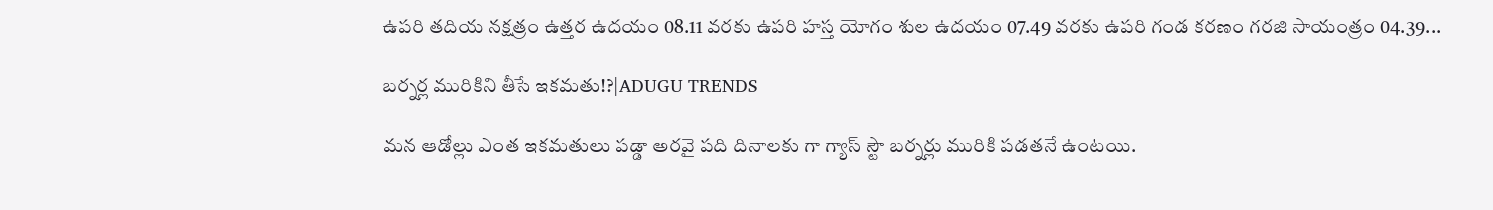ఉపరి తదియ నక్షత్రం ఉత్తర ఉదయం 08.11 వరకు ఉపరి హస్త యోగం శుల ఉదయం 07.49 వరకు ఉపరి గండ కరణం గరజి సాయంత్రం 04.39...

బర్నర్ల మురికిని తీసే ఇకమతు!?|ADUGU TRENDS

మన ఆడోల్లు ఎంత ఇకమతులు పడ్డా అరవై పది దినాలకు గా గ్యాస్ స్టౌ బర్నర్లు మురికి పడతనే ఉంటయి.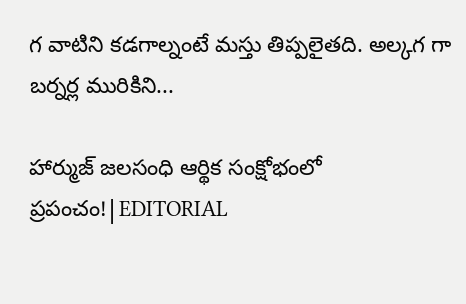గ వాటిని కడగాల్నంటే మస్తు తిప్పలైతది. అల్కగ గా బర్నర్ల మురికిని...

హార్ముజ్ జలసంధి ఆర్థిక సంక్షోభంలో ప్రపంచం!|EDITORIAL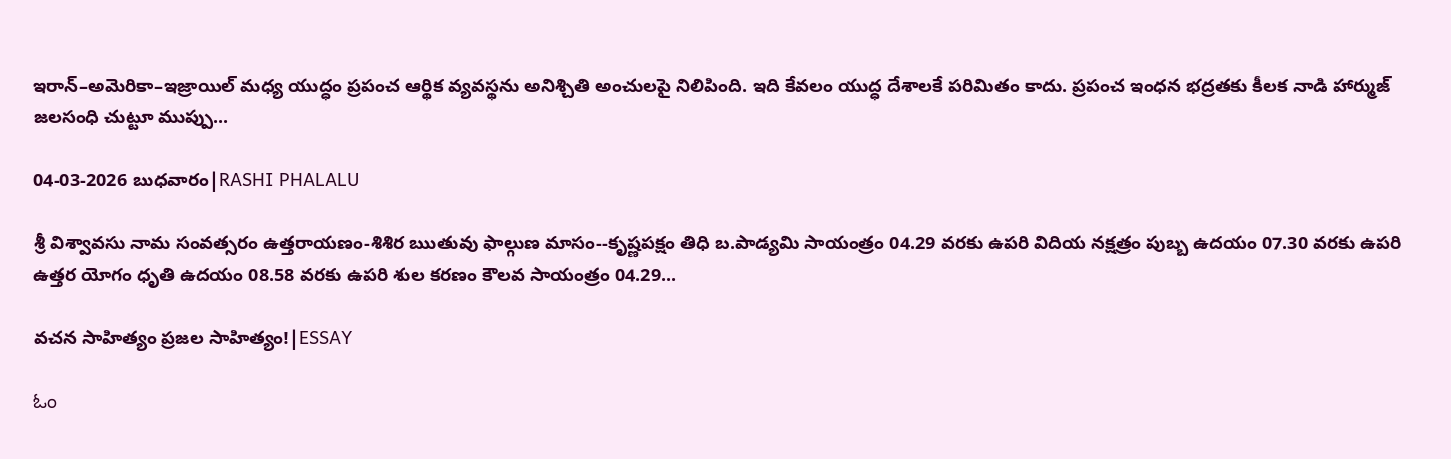ఇరాన్–అమెరికా–ఇజ్రాయిల్ మధ్య యుద్ధం ప్రపంచ ఆర్థిక వ్యవస్థను అనిశ్చితి అంచులపై నిలిపింది. ఇది కేవలం యుద్ధ దేశాలకే పరిమితం కాదు. ప్రపంచ ఇంధన భద్రతకు కీలక నాడి హార్ముజ్ జలసంధి చుట్టూ ముప్పు...

04-03-2026 బుధవారం|RASHI PHALALU

శ్రీ విశ్వావసు నామ సంవత్సరం ఉత్తరాయణం-శిశిర ఋతువు ఫాల్గుణ మాసం--కృష్ణపక్షం తిధి బ.పాడ్యమి సాయంత్రం 04.29 వరకు ఉపరి విదియ నక్షత్రం పుబ్బ ఉదయం 07.30 వరకు ఉపరి ఉత్తర యోగం ధృతి ఉదయం 08.58 వరకు ఉపరి శుల కరణం కౌలవ సాయంత్రం 04.29...

వచన సాహిత్యం ప్రజల సాహిత్యం!|ESSAY

ಓಂ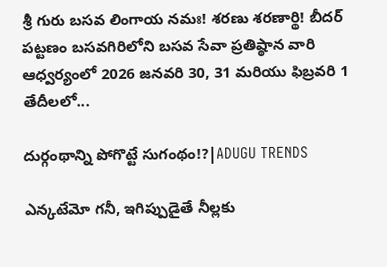శ్రీ గురు బసవ లింగాయ నమః! శరణు శరణార్థి! బీదర్ పట్టణం బసవగిరిలోని బసవ సేవా ప్రతిష్ఠాన వారి ఆధ్వర్యంలో 2026 జనవరి 30, 31 మరియు ఫిబ్రవరి 1 తేదీలలో...

దుర్గంథాన్ని పోగొట్టే సుగంథం!?|ADUGU TRENDS

ఎన్కటేమో గనీ, ఇగిప్పుడైతే నీల్లకు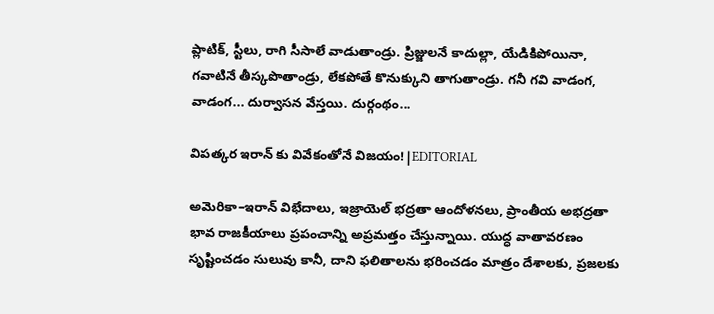ప్లాటిక్, స్టీలు, రాగి సీసాలే వాడుతాండ్రు. ప్రిజ్జులనే కాదుల్లా, యేడికిపోయినా, గవాటినే తీస్కపొతాండ్రు, లేకపోతే కొనుక్కుని తాగుతాండ్రు. గనీ గవి వాడంగ, వాడంగ... దుర్వాసన వేస్తయి. దుర్గంథం...

విపత్కర ఇరాన్ కు వివేకంతోనే విజయం!|EDITORIAL

అమెరికా–ఇరాన్ విభేదాలు, ఇజ్రాయెల్ భద్రతా ఆందోళనలు, ప్రాంతీయ అభద్రతా భావ రాజకీయాలు ప్రపంచాన్ని అప్రమత్తం చేస్తున్నాయి. యుద్ధ వాతావరణం సృష్టించడం సులువు కానీ, దాని ఫలితాలను భరించడం మాత్రం దేశాలకు, ప్రజలకు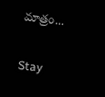మాత్రం...

Stay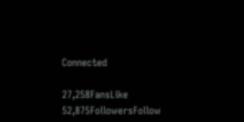Connected

27,258FansLike
52,875FollowersFollow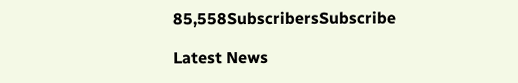85,558SubscribersSubscribe

Latest News